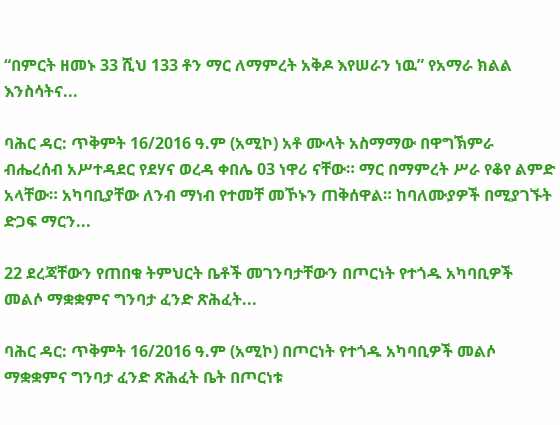“በምርት ዘመኑ 33 ሺህ 133 ቶን ማር ለማምረት አቅዶ እየሠራን ነዉ” የአማራ ክልል እንስሳትና...

ባሕር ዳር: ጥቅምት 16/2016 ዓ.ም (አሚኮ) አቶ ሙላት አስማማው በዋግኽምራ ብሔረሰብ አሥተዳደር የደሃና ወረዳ ቀበሌ 03 ነዋሪ ናቸው። ማር በማምረት ሥራ የቆየ ልምድ አላቸው። አካባቢያቸው ለንብ ማነብ የተመቸ መኾኑን ጠቅሰዋል። ከባለሙያዎች በሚያገኙት ድጋፍ ማርን...

22 ደረጃቸውን የጠበቁ ትምህርት ቤቶች መገንባታቸውን በጦርነት የተጎዱ አካባቢዎች መልሶ ማቋቋምና ግንባታ ፈንድ ጽሕፈት...

ባሕር ዳር: ጥቅምት 16/2016 ዓ.ም (አሚኮ) በጦርነት የተጎዱ አካባቢዎች መልሶ ማቋቋምና ግንባታ ፈንድ ጽሕፈት ቤት በጦርነቱ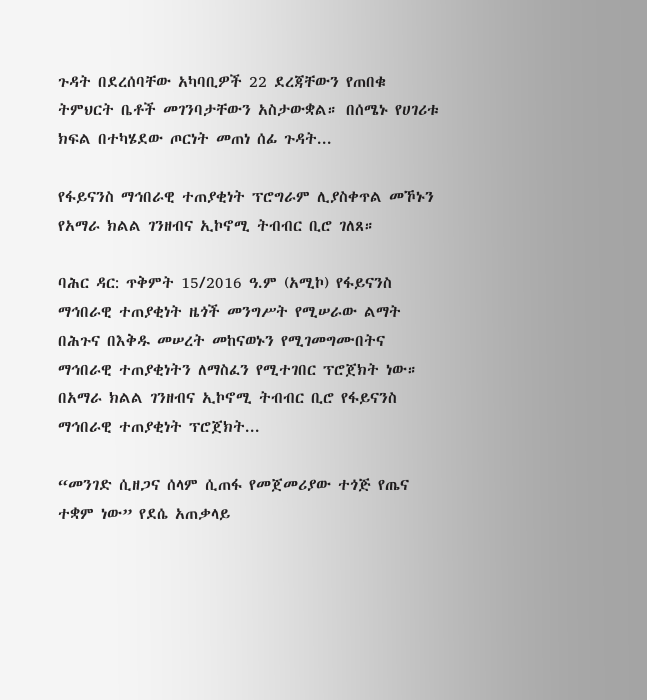ጉዳት በደረሰባቸው አካባቢዎች 22 ደረጃቸውን የጠበቁ ትምህርት ቤቶች መገንባታቸውን አስታውቋል። በሰሜኑ የሀገሪቱ ክፍል በተካሄደው ጦርነት መጠነ ሰፊ ጉዳት...

የፋይናንስ ማኅበራዊ ተጠያቂነት ፕሮግራም ሊያስቀጥል መኾኑን የአማራ ክልል ገንዘብና ኢኮኖሚ ትብብር ቢሮ ገለጸ።

ባሕር ዳር: ጥቅምት 15/2016 ዓ.ም (አሚኮ) የፋይናንስ ማኅበራዊ ተጠያቂነት ዜጎች መንግሥት የሚሠራው ልማት በሕጉና በእቅዱ መሠረት መከናወኑን የሚገመግሙበትና ማኅበራዊ ተጠያቂነትን ለማስፈን የሚተገበር ፕሮጀክት ነው። በአማራ ክልል ገንዘብና ኢኮኖሚ ትብብር ቢሮ የፋይናንስ ማኅበራዊ ተጠያቂነት ፕሮጀክት...

“መንገድ ሲዘጋና ሰላም ሲጠፋ የመጀመሪያው ተጎጅ የጤና ተቋም ነው” የደሴ አጠቃላይ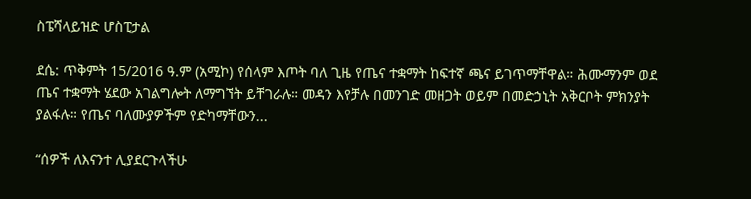ስፔሻላይዝድ ሆስፒታል

ደሴ: ጥቅምት 15/2016 ዓ.ም (አሚኮ) የሰላም እጦት ባለ ጊዜ የጤና ተቋማት ከፍተኛ ጫና ይገጥማቸዋል። ሕሙማንም ወደ ጤና ተቋማት ሄደው አገልግሎት ለማግኘት ይቸገራሉ። መዳን እየቻሉ በመንገድ መዘጋት ወይም በመድኃኒት አቅርቦት ምክንያት ያልፋሉ። የጤና ባለሙያዎችም የድካማቸውን...

“ሰዎች ለእናንተ ሊያደርጉላችሁ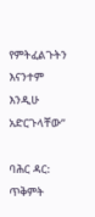የምትፈልጉትን እናንተም እንዲሁ አድርጉላቸው”

ባሕር ዳር: ጥቅምት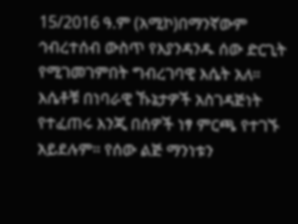15/2016 ዓ.ም (አሚኮ)በማንኛውም ኅብረተሰብ ውስጥ የእያንዳንዱ ሰው ድርጊት የሚገመገምበት ግብረገባዊ እሴት አለ። እሴቶቹ በነባራዊ ኹኔታዎች አስገዳጅነት የተፈጠሩ እንጂ በሰዎች ነፃ ምርጫ የተገኙ አይደሉም። የሰው ልጅ ማንነቱን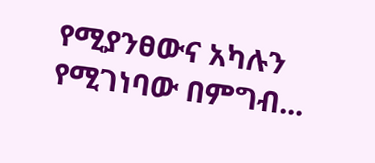የሚያንፀውና አካሉን የሚገነባው በምግብ...